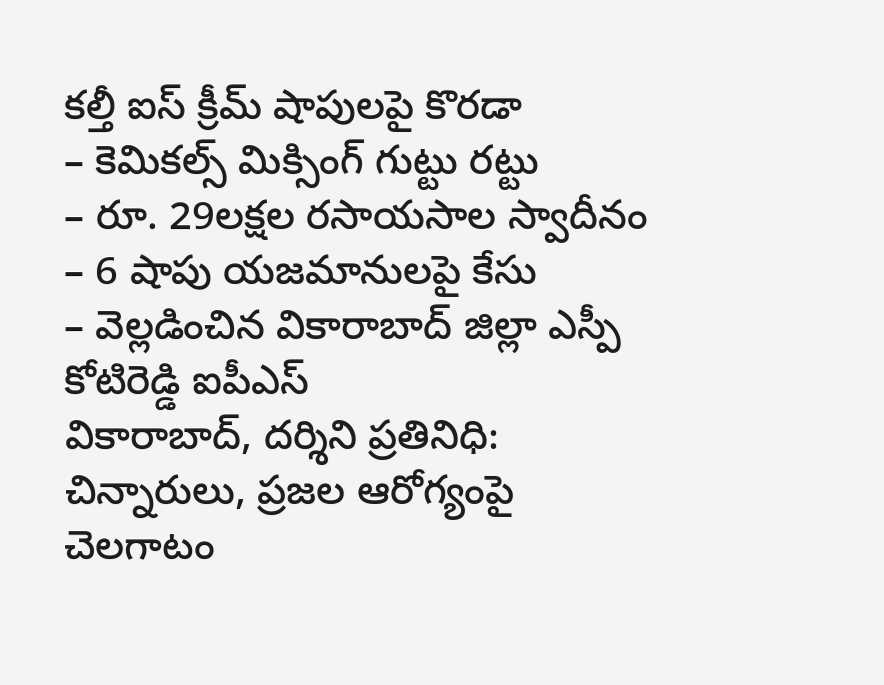కల్తీ ఐస్ క్రీమ్ షాపులపై కొరడా
– కెమికల్స్ మిక్సింగ్ గుట్టు రట్టు
– రూ. 29లక్షల రసాయసాల స్వాదీనం
– 6 షాపు యజమానులపై కేసు
– వెల్లడించిన వికారాబాద్ జిల్లా ఎస్పీ కోటిరెడ్డి ఐపీఎస్
వికారాబాద్, దర్శిని ప్రతినిధి: చిన్నారులు, ప్రజల ఆరోగ్యంపై చెలగాటం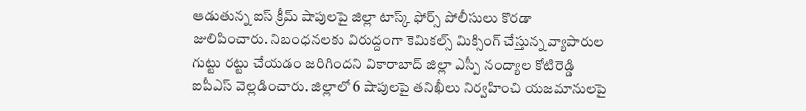ఆడుతున్న ఐస్ క్రీమ్ షాపులపై జిల్లా టాస్క్ ఫోర్స్ పోలీసులు కొరడా జులిపించారు. నిబంధనలకు విరుద్దంగా కెమికల్స్ మిక్సింగ్ చేస్తున్న వ్యాపారుల గుట్టు రట్టు చేయడం జరిగిందని వికారాబాద్ జిల్లా ఎస్పీ నంద్యాల కోటిరెడ్డి ఐపీఎస్ వెల్లడించారు. జిల్లాలో 6 షాపులపై తనిఖీలు నిర్వహించి యజమానులపై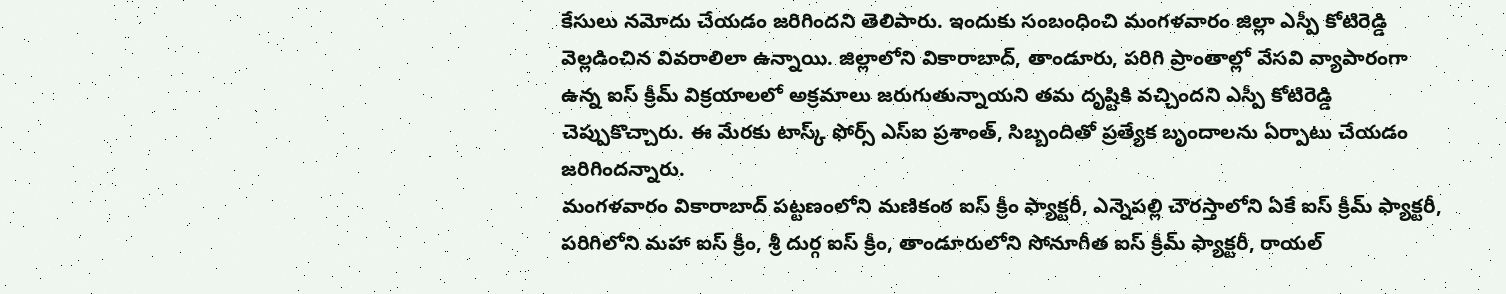కేసులు నమోదు చేయడం జరిగిందని తెలిపారు. ఇందుకు సంబంధించి మంగళవారం జిల్లా ఎస్పీ కోటిరెడ్డి వెల్లడించిన వివరాలిలా ఉన్నాయి. జిల్లాలోని వికారాబాద్, తాండూరు, పరిగి ప్రాంతాల్లో వేసవి వ్యాపారంగా ఉన్న ఐస్ క్రీమ్ విక్రయాలలో అక్రమాలు జరుగుతున్నాయని తమ దృష్టికి వచ్చిందని ఎస్పీ కోటిరెడ్డి చెప్పుకొచ్చారు. ఈ మేరకు టాస్క్ ఫోర్స్ ఎస్ఐ ప్రశాంత్, సిబ్బందితో ప్రత్యేక బృందాలను ఏర్పాటు చేయడం జరిగిందన్నారు.
మంగళవారం వికారాబాద్ పట్టణంలోని మణికంఠ ఐస్ క్రీం ఫ్యాక్టరీ, ఎన్నెపల్లి చౌరస్తాలోని ఏకే ఐస్ క్రీమ్ ఫ్యాక్టరీ, పరిగిలోని మహా ఐస్ క్రీం, శ్రీ దుర్గ ఐస్ క్రీం, తాండూరులోని సోనూగీత ఐస్ క్రీమ్ ఫ్యాక్టరీ, రాయల్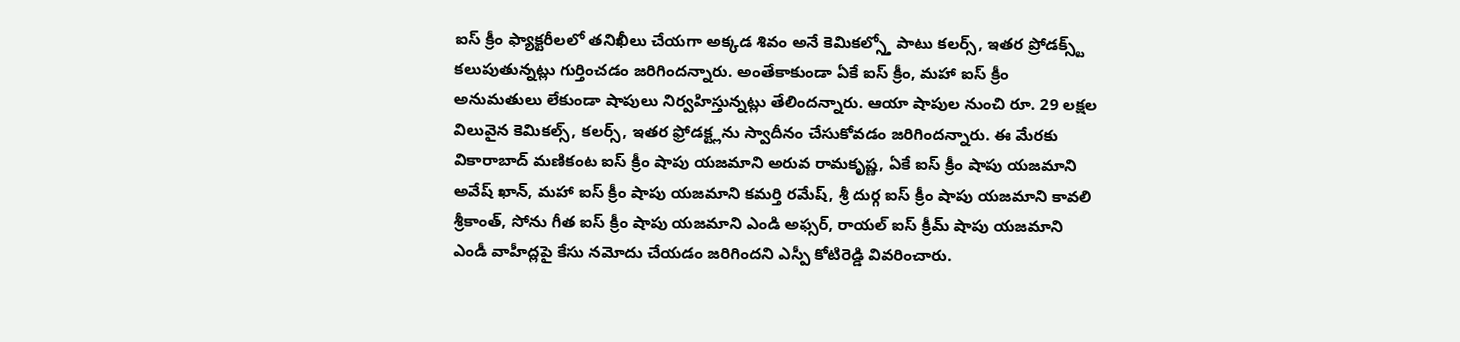ఐస్ క్రీం ఫ్యాక్టరీలలో తనిఖీలు చేయగా అక్కడ శివం అనే కెమికల్స్తో పాటు కలర్స్, ఇతర ప్రోడక్స్ట్ కలుపుతున్నట్లు గుర్తించడం జరిగిందన్నారు. అంతేకాకుండా ఏకే ఐస్ క్రీం, మహా ఐస్ క్రీం అనుమతులు లేకుండా షాపులు నిర్వహిస్తున్నట్లు తేలిందన్నారు. ఆయా షాపుల నుంచి రూ. 29 లక్షల విలువైన కెమికల్స్, కలర్స్, ఇతర ఫ్రోడక్ట్లను స్వాదీనం చేసుకోవడం జరిగిందన్నారు. ఈ మేరకు వికారాబాద్ మణికంట ఐస్ క్రీం షాపు యజమాని అరువ రామకృష్ణ, ఏకే ఐస్ క్రీం షాపు యజమాని అవేష్ ఖాన్, మహా ఐస్ క్రీం షాపు యజమాని కమర్తి రమేష్, శ్రీ దుర్గ ఐస్ క్రీం షాపు యజమాని కావలి శ్రీకాంత్, సోను గీత ఐస్ క్రీం షాపు యజమాని ఎండి అఫ్సర్, రాయల్ ఐస్ క్రీమ్ షాపు యజమాని ఎండీ వాహీద్లపై కేసు నమోదు చేయడం జరిగిందని ఎస్పీ కోటిరెడ్డి వివరించారు.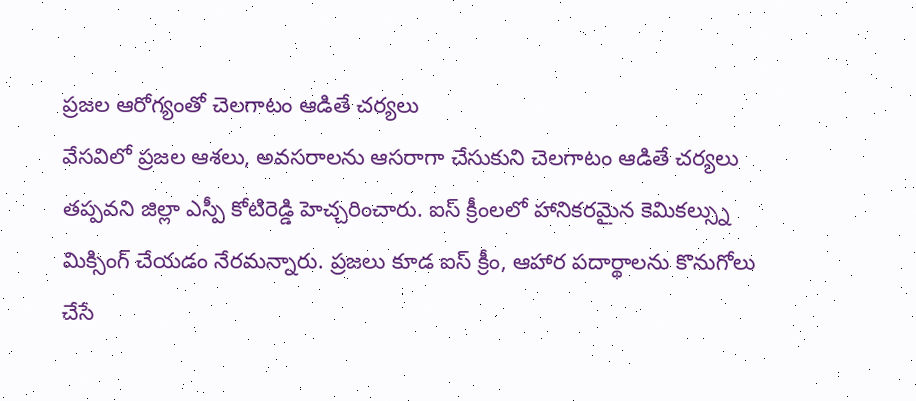ప్రజల ఆరోగ్యంతో చెలగాటం ఆడితే చర్యలు
వేసవిలో ప్రజల ఆశలు, అవసరాలను ఆసరాగా చేసుకుని చెలగాటం ఆడితే చర్యలు తప్పవని జిల్లా ఎస్పీ కోటిరెడ్డి హెచ్చరించారు. ఐస్ క్రీంలలో హానికరమైన కెమికల్స్ను మిక్సింగ్ చేయడం నేరమన్నారు. ప్రజలు కూడ ఐస్ క్రీం, ఆహార పదార్థాలను కొనుగోలు చేసే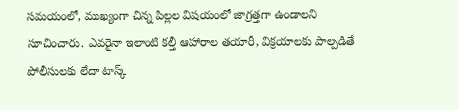సమయంలో, ముఖ్యంగా చిన్న పిల్లల విషయంలో జాగ్రత్తగా ఉండాలని సూచించారు. ఎవరైనా ఇలాంటి కల్తీ ఆహారాల తయారీ, విక్రయాలకు పాల్పడితే పోలీసులకు లేదా టాస్క్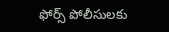ఫోర్స్ పోలీసులకు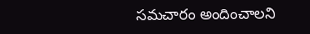సమచారం అందించాలని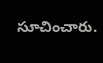సూచించారు.